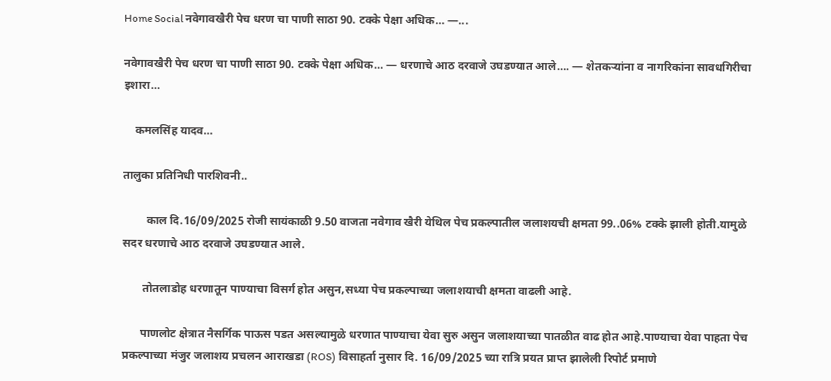Home Social नवेगावखैरी पेच धरण चा पाणी साठा 90. टक्के पेक्षा अधिक… —...

नवेगावखैरी पेच धरण चा पाणी साठा 90. टक्के पेक्षा अधिक… — धरणाचे आठ दरवाजे उघडण्यात आले…. — शेतकऱ्यांना व नागरिकांना सावधगिरीचा इशारा…

    कमलसिंह यादव…

तालुका प्रतिनिधी पारशिवनी..

        काल दि.16/09/2025 रोजी सायंकाळी 9.50 वाजता नवेगाव खैरी येथिल पेच प्रकल्पातील जलाशयची क्षमता 99..06% टक्के झाली होती.यामुळे सदर धरणाचे आठ दरवाजे उघडण्यात आले.

       तोतलाडोह धरणातून पाण्याचा विसर्ग होत असुन,सध्या पेच प्रकल्पाच्या जलाशयाची क्षमता वाढली आहे.

      पाणलोट क्षेत्रात नैसर्गिक पाऊस पडत असल्यामुळे धरणात पाण्याचा येवा सुरु असुन जलाशयाच्या पातळीत वाढ होत आहे.पाण्याचा येवा पाहता पेच प्रकल्पाच्या मंजुर जलाशय प्रचलन आराखडा (ROS) विसाहर्ता नुसार दि. 16/09/2025 च्या रात्रि प्रयत प्राप्त झालेली रिपोर्ट प्रमाणे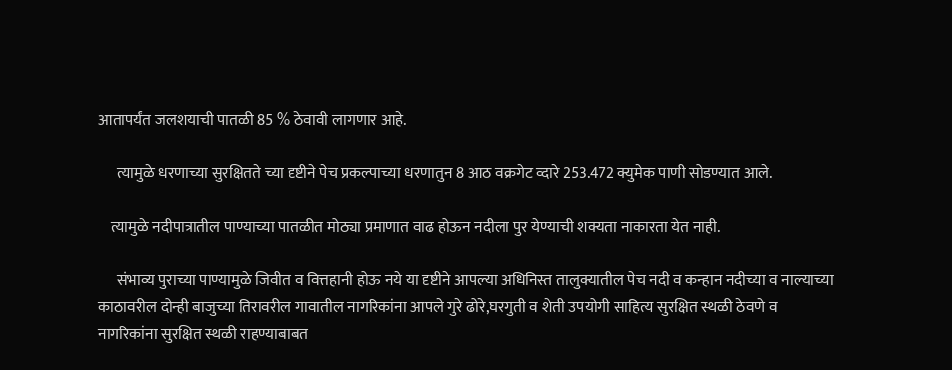आतापर्यंत जलशयाची पातळी 85 % ठेवावी लागणार आहे.

      त्यामुळे धरणाच्या सुरक्षितते च्या दृष्टीने पेच प्रकल्पाच्या धरणातुन 8 आठ वक्रगेट व्दारे 253.472 क्युमेक पाणी सोडण्यात आले.

    त्यामुळे नदीपात्रातील पाण्याच्या पातळीत मोठ्या प्रमाणात वाढ होऊन नदीला पुर येण्याची शक्यता नाकारता येत नाही.

      संभाव्य पुराच्या पाण्यामुळे जिवीत व वित्तहानी होऊ नये या दृष्टीने आपल्या अधिनिस्त तालुक्यातील पेच नदी व कन्हान नदीच्या व नाल्याच्या काठावरील दोन्ही बाजुच्या तिरावरील गावातील नागरिकांना आपले गुरे ढोरे,घरगुती व शेती उपयोगी साहित्य सुरक्षित स्थळी ठेवणे व नागरिकांना सुरक्षित स्थळी राहण्याबाबत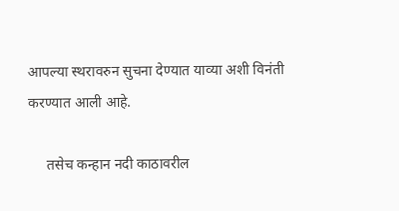आपल्या स्थरावरुन सुचना देण्यात याव्या अशी विनंती करण्यात आली आहे.

     तसेच कन्हान नदी काठावरील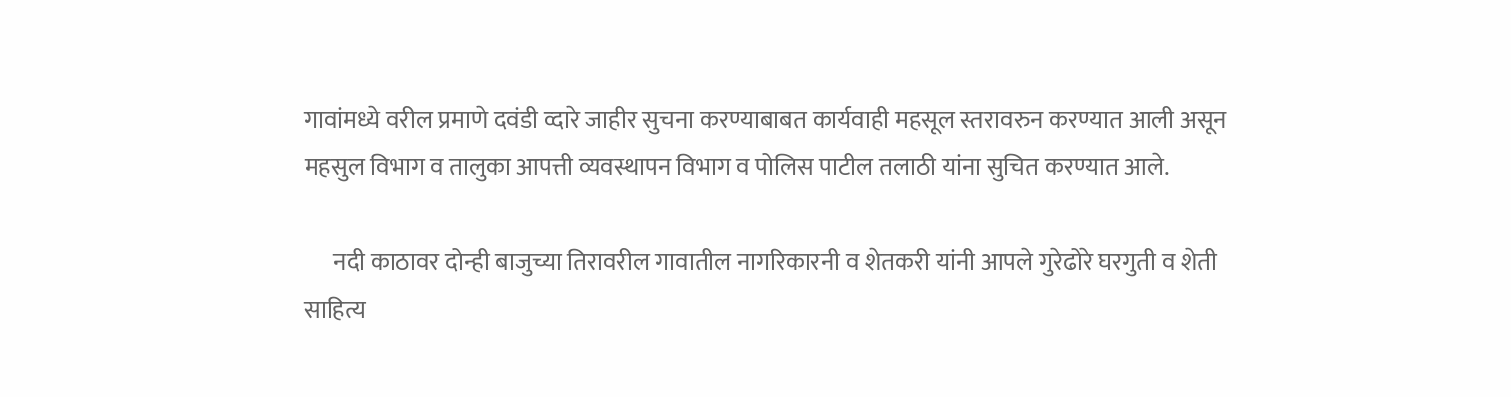गावांमध्ये वरील प्रमाणे दवंडी व्दारे जाहीर सुचना करण्याबाबत कार्यवाही महसूल स्तरावरुन करण्यात आली असून महसुल विभाग व तालुका आपत्ती व्यवस्थापन विभाग व पोलिस पाटील तलाठी यांना सुचित करण्यात आले.

      नदी काठावर दोन्ही बाजुच्या तिरावरील गावातील नागरिकारनी व शेतकरी यांनी आपले गुरेढोरे घरगुती व शेती साहित्य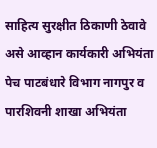साहित्य सुरक्षीत ठिकाणी ठेवावे असे आव्हान कार्यकारी अभियंता पेच पाटबंधारे विभाग नागपुर व पारशिवनी शाखा अभियंता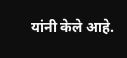यांनी केले आहे.